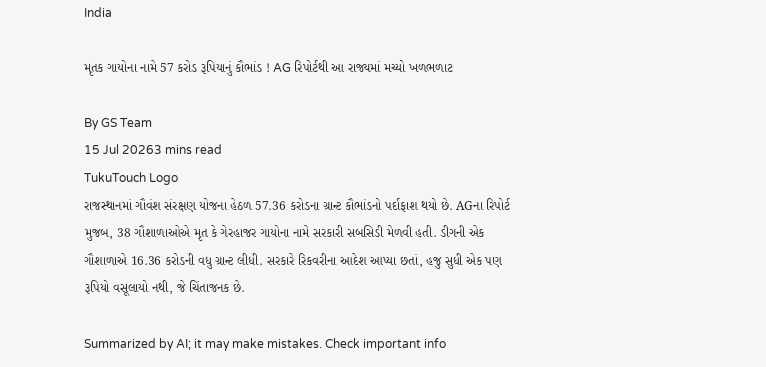India

મૃતક ગાયોના નામે 57 કરોડ રૂપિયાનું કૌભાંડ ! AG રિપોર્ટથી આ રાજ્યમાં મચ્યો ખળભળાટ

By GS Team
15 Jul 20263 mins read
TukuTouch Logo
રાજસ્થાનમાં ગૌવંશ સંરક્ષણ યોજના હેઠળ 57.36 કરોડના ગ્રાન્ટ કૌભાંડનો પર્દાફાશ થયો છે. AGના રિપોર્ટ મુજબ, 38 ગૌશાળાઓએ મૃત કે ગેરહાજર ગાયોના નામે સરકારી સબસિડી મેળવી હતી. ડીગની એક ગૌશાળાએ 16.36 કરોડની વધુ ગ્રાન્ટ લીધી. સરકારે રિકવરીના આદેશ આપ્યા છતાં, હજુ સુધી એક પણ રૂપિયો વસૂલાયો નથી, જે ચિંતાજનક છે.

Summarized by AI; it may make mistakes. Check important info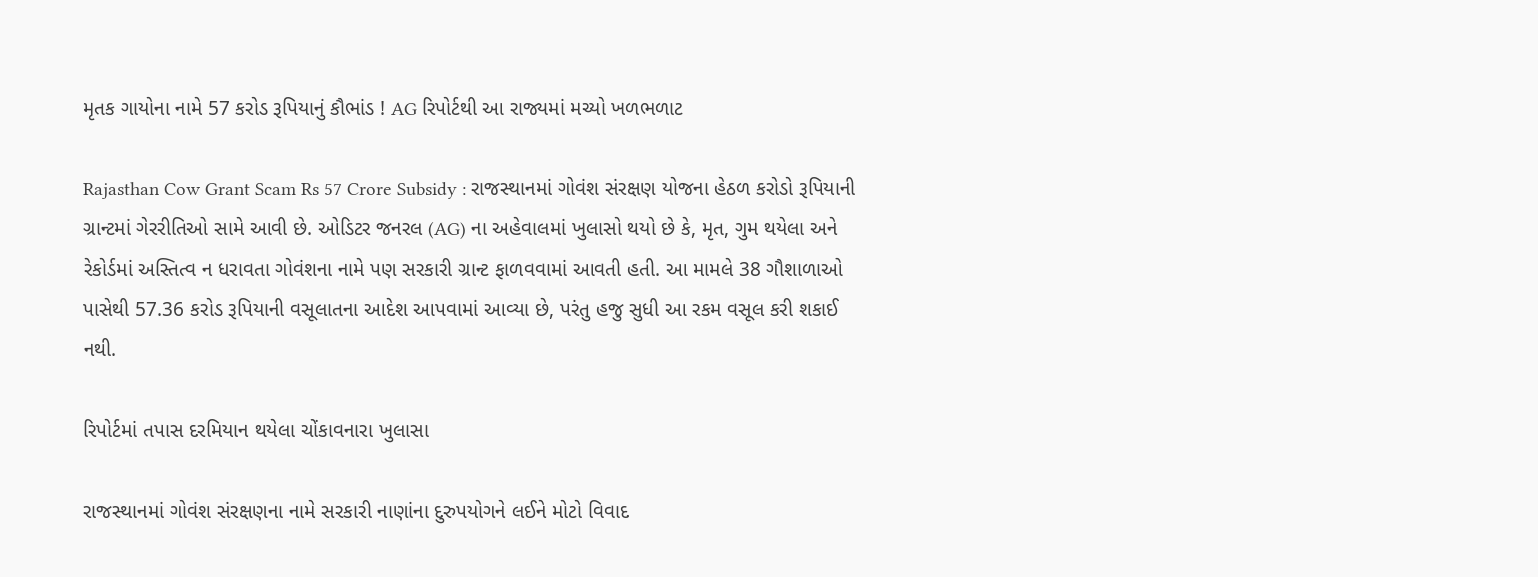મૃતક ગાયોના નામે 57 કરોડ રૂપિયાનું કૌભાંડ ! AG રિપોર્ટથી આ રાજ્યમાં મચ્યો ખળભળાટ

Rajasthan Cow Grant Scam Rs 57 Crore Subsidy : રાજસ્થાનમાં ગોવંશ સંરક્ષણ યોજના હેઠળ કરોડો રૂપિયાની ગ્રાન્ટમાં ગેરરીતિઓ સામે આવી છે. ઓડિટર જનરલ (AG) ના અહેવાલમાં ખુલાસો થયો છે કે, મૃત, ગુમ થયેલા અને રેકોર્ડમાં અસ્તિત્વ ન ધરાવતા ગોવંશના નામે પણ સરકારી ગ્રાન્ટ ફાળવવામાં આવતી હતી. આ મામલે 38 ગૌશાળાઓ પાસેથી 57.36 કરોડ રૂપિયાની વસૂલાતના આદેશ આપવામાં આવ્યા છે, પરંતુ હજુ સુધી આ રકમ વસૂલ કરી શકાઈ નથી.

રિપોર્ટમાં તપાસ દરમિયાન થયેલા ચોંકાવનારા ખુલાસા

રાજસ્થાનમાં ગોવંશ સંરક્ષણના નામે સરકારી નાણાંના દુરુપયોગને લઈને મોટો વિવાદ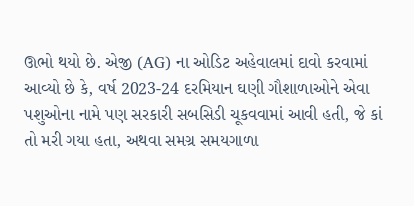ઊભો થયો છે. એજી (AG) ના ઓડિટ અહેવાલમાં દાવો કરવામાં આવ્યો છે કે, વર્ષ 2023-24 દરમિયાન ઘણી ગૌશાળાઓને એવા પશુઓના નામે પણ સરકારી સબસિડી ચૂકવવામાં આવી હતી, જે કાં તો મરી ગયા હતા, અથવા સમગ્ર સમયગાળા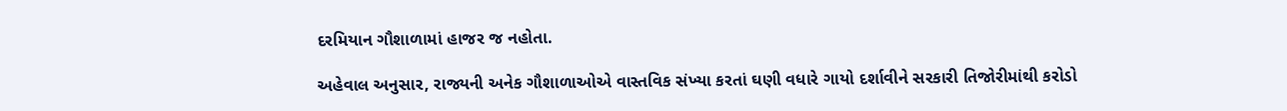દરમિયાન ગૌશાળામાં હાજર જ નહોતા.

અહેવાલ અનુસાર, રાજ્યની અનેક ગૌશાળાઓએ વાસ્તવિક સંખ્યા કરતાં ઘણી વધારે ગાયો દર્શાવીને સરકારી તિજોરીમાંથી કરોડો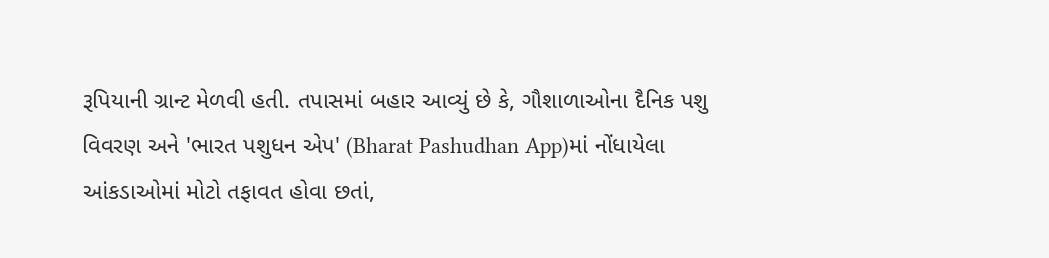રૂપિયાની ગ્રાન્ટ મેળવી હતી. તપાસમાં બહાર આવ્યું છે કે, ગૌશાળાઓના દૈનિક પશુ વિવરણ અને 'ભારત પશુધન એપ' (Bharat Pashudhan App)માં નોંધાયેલા આંકડાઓમાં મોટો તફાવત હોવા છતાં,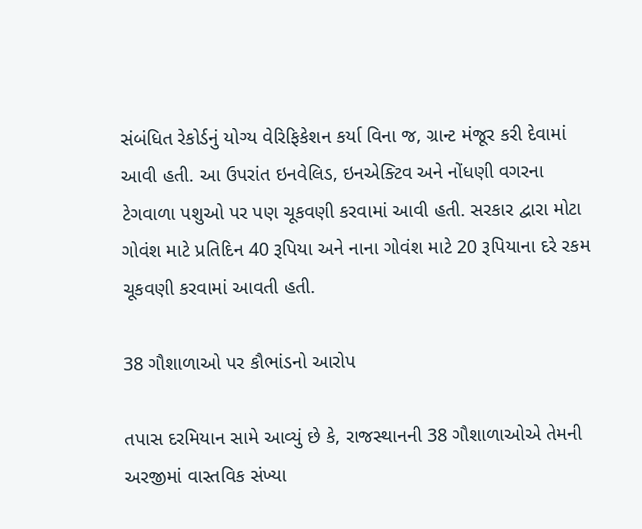સંબંધિત રેકોર્ડનું યોગ્ય વેરિફિકેશન કર્યા વિના જ, ગ્રાન્ટ મંજૂર કરી દેવામાં આવી હતી. આ ઉપરાંત ઇનવેલિડ, ઇનએક્ટિવ અને નોંધણી વગરના ટેગવાળા પશુઓ પર પણ ચૂકવણી કરવામાં આવી હતી. સરકાર દ્વારા મોટા ગોવંશ માટે પ્રતિદિન 40 રૂપિયા અને નાના ગોવંશ માટે 20 રૂપિયાના દરે રકમ ચૂકવણી કરવામાં આવતી હતી.

38 ગૌશાળાઓ પર કૌભાંડનો આરોપ

તપાસ દરમિયાન સામે આવ્યું છે કે, રાજસ્થાનની 38 ગૌશાળાઓએ તેમની અરજીમાં વાસ્તવિક સંખ્યા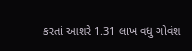કરતાં આશરે 1.31 લાખ વધુ ગોવંશ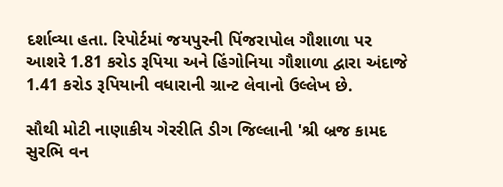દર્શાવ્યા હતા. રિપોર્ટમાં જયપુરની પિંજરાપોલ ગૌશાળા પર આશરે 1.81 કરોડ રૂપિયા અને હિંગોનિયા ગૌશાળા દ્વારા અંદાજે 1.41 કરોડ રૂપિયાની વધારાની ગ્રાન્ટ લેવાનો ઉલ્લેખ છે.

સૌથી મોટી નાણાકીય ગેરરીતિ ડીગ જિલ્લાની 'શ્રી બ્રજ કામદ સુરભિ વન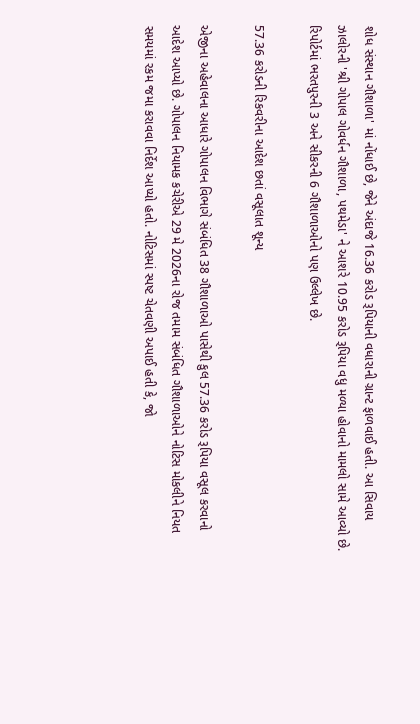શોધ સંસ્થાન ગૌશાળા' માં નોંધાઈ છે, જેને અંદાજે 16.36 કરોડ રૂપિયાની વધારાની ગ્રાન્ટ ફાળવાઈ હતી. આ સિવાય ઝાલોરની 'શ્રી ગોપાલ ગોવર્ધન ગૌશાળા, પથમેડા' ને આશરે 10.95 કરોડ રૂપિયા વધુ મળ્યા હોવાનો મામલો સામે આવ્યો છે. રિપોર્ટમાં ભરતપુરની 3 અને સીકરની 6 ગૌશાળાઓનો પણ ઉલ્લેખ છે.

57.36 કરોડની રિકવરીના આદેશ છતાં વસૂલાત શૂન્ય

એજીના અહેવાલના આધારે ગોપાલન વિભાગે સંબંધિત 38 ગૌશાળાઓ પાસેથી કુલ 57.36 કરોડ રૂપિયા વસૂલ કરવાનો આદેશ આપ્યો છે. ગોપાલન નિયામક કચેરીએ 29 મે 2026ના રોજ તમામ સંબંધિત ગૌશાળાઓને નોટિસ મોકલીને નિયત સમયમાં રકમ જમા કરાવવા નિર્દેશ આપ્યો હતો. નોટિસમાં સ્પષ્ટ ચેતવણી અપાઈ હતી કે, જો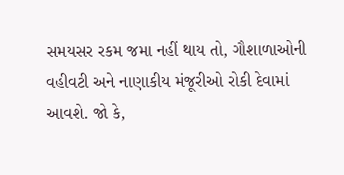સમયસર રકમ જમા નહીં થાય તો, ગૌશાળાઓની વહીવટી અને નાણાકીય મંજૂરીઓ રોકી દેવામાં આવશે. જો કે,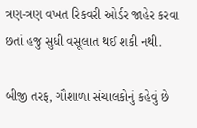ત્રણ-ત્રણ વખત રિકવરી ઓર્ડર જાહેર કરવા છતાં હજુ સુધી વસૂલાત થઈ શકી નથી.

બીજી તરફ, ગૌશાળા સંચાલકોનું કહેવું છે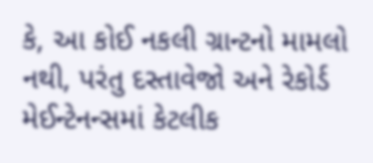કે, આ કોઈ નકલી ગ્રાન્ટનો મામલો નથી, પરંતુ દસ્તાવેજો અને રેકોર્ડ મેઈન્ટેનન્સમાં કેટલીક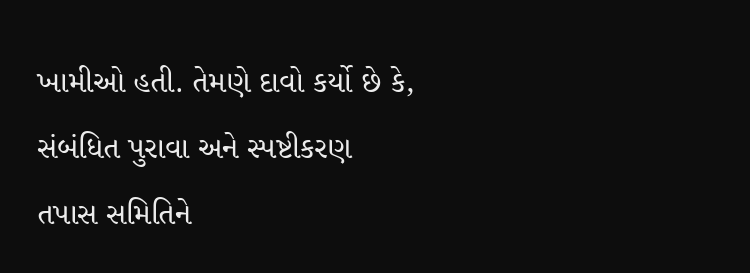ખામીઓ હતી. તેમણે દાવો કર્યો છે કે, સંબંધિત પુરાવા અને સ્પષ્ટીકરણ તપાસ સમિતિને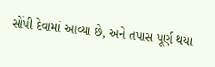સોંપી દેવામાં આવ્યા છે, અને તપાસ પૂર્ણ થયા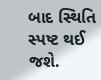બાદ સ્થિતિ સ્પષ્ટ થઈ જશે.